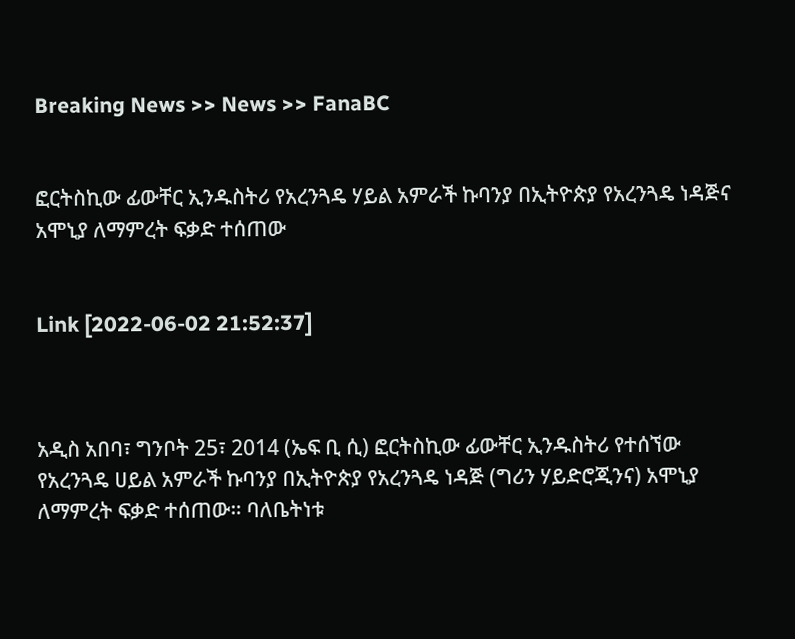Breaking News >> News >> FanaBC


ፎርትስኪው ፊውቸር ኢንዱስትሪ የአረንጓዴ ሃይል አምራች ኩባንያ በኢትዮጵያ የአረንጓዴ ነዳጅና አሞኒያ ለማምረት ፍቃድ ተሰጠው


Link [2022-06-02 21:52:37]



አዲስ አበባ፣ ግንቦት 25፣ 2014 (ኤፍ ቢ ሲ) ፎርትስኪው ፊውቸር ኢንዱስትሪ የተሰኘው የአረንጓዴ ሀይል አምራች ኩባንያ በኢትዮጵያ የአረንጓዴ ነዳጅ (ግሪን ሃይድሮጂንና) አሞኒያ ለማምረት ፍቃድ ተሰጠው። ባለቤትነቱ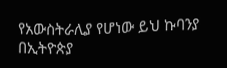የአውስትራሊያ የሆነው ይህ ኩባንያ በኢትዮጵያ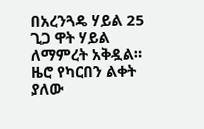በአረንጓዴ ሃይል 25 ጊጋ ዋት ሃይል ለማምረት አቅዷል። ዜሮ የካርበን ልቀት ያለው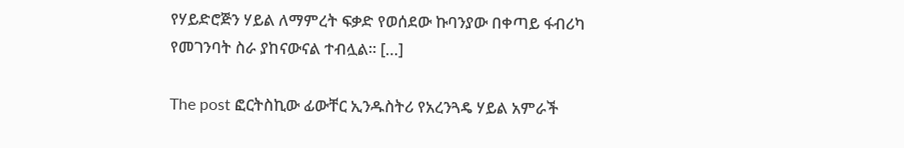የሃይድሮጅን ሃይል ለማምረት ፍቃድ የወሰደው ኩባንያው በቀጣይ ፋብሪካ የመገንባት ስራ ያከናውናል ተብሏል። […]

The post ፎርትስኪው ፊውቸር ኢንዱስትሪ የአረንጓዴ ሃይል አምራች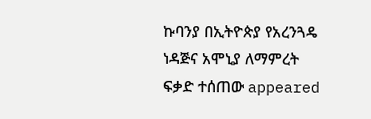ኩባንያ በኢትዮጵያ የአረንጓዴ ነዳጅና አሞኒያ ለማምረት ፍቃድ ተሰጠው appeared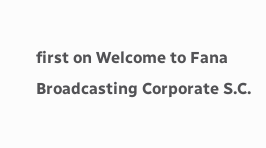first on Welcome to Fana Broadcasting Corporate S.C.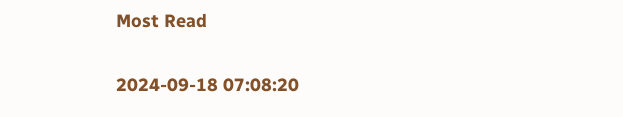Most Read

2024-09-18 07:08:20